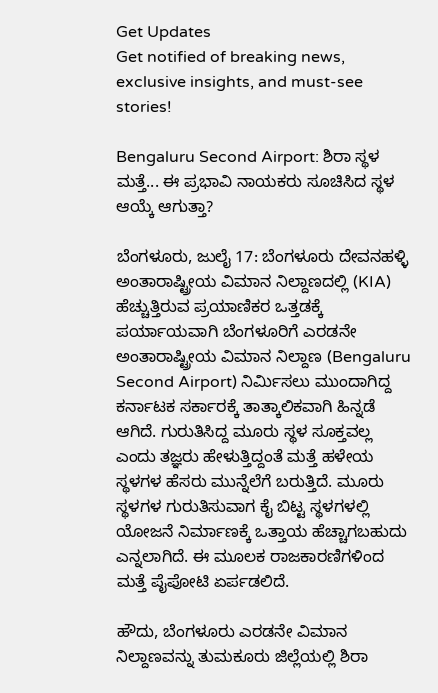Get Updates
Get notified of breaking news, exclusive insights, and must-see stories!

Bengaluru Second Airport: ಶಿರಾ ಸ್ಥಳ ಮತ್ತೆ... ಈ ಪ್ರಭಾವಿ ನಾಯಕರು ಸೂಚಿಸಿದ ಸ್ಥಳ ಆಯ್ಕೆ ಆಗುತ್ತಾ?

ಬೆಂಗಳೂರು, ಜುಲೈ 17: ಬೆಂಗಳೂರು ದೇವನಹಳ್ಳಿ ಅಂತಾರಾಷ್ಟ್ರೀಯ ವಿಮಾನ ನಿಲ್ದಾಣದಲ್ಲಿ (KIA) ಹೆಚ್ಚುತ್ತಿರುವ ಪ್ರಯಾಣಿಕರ ಒತ್ತಡಕ್ಕೆ ಪರ್ಯಾಯವಾಗಿ ಬೆಂಗಳೂರಿಗೆ ಎರಡನೇ ಅಂತಾರಾಷ್ಟ್ರೀಯ ವಿಮಾನ ನಿಲ್ದಾಣ (Bengaluru Second Airport) ನಿರ್ಮಿಸಲು ಮುಂದಾಗಿದ್ದ ಕರ್ನಾಟಕ ಸರ್ಕಾರಕ್ಕೆ ತಾತ್ಕಾಲಿಕವಾಗಿ ಹಿನ್ನಡೆ ಆಗಿದೆ. ಗುರುತಿಸಿದ್ದ ಮೂರು ಸ್ಥಳ ಸೂಕ್ತವಲ್ಲ ಎಂದು ತಜ್ಞರು ಹೇಳುತ್ತಿದ್ದಂತೆ ಮತ್ತೆ ಹಳೇಯ ಸ್ಥಳಗಳ ಹೆಸರು ಮುನ್ನೆಲೆಗೆ ಬರುತ್ತಿದೆ. ಮೂರು ಸ್ಥಳಗಳ ಗುರುತಿಸುವಾಗ ಕೈ ಬಿಟ್ಟ ಸ್ಥಳಗಳಲ್ಲಿ ಯೋಜನೆ ನಿರ್ಮಾಣಕ್ಕೆ ಒತ್ತಾಯ ಹೆಚ್ಚಾಗಬಹುದು ಎನ್ನಲಾಗಿದೆ. ಈ ಮೂಲಕ ರಾಜಕಾರಣಿಗಳಿಂದ ಮತ್ತೆ ಪೈಪೋಟಿ ಏರ್ಪಡಲಿದೆ.

ಹೌದು, ಬೆಂಗಳೂರು ಎರಡನೇ ವಿಮಾನ ನಿಲ್ದಾಣವನ್ನು ತುಮಕೂರು ಜಿಲ್ಲೆಯಲ್ಲಿ ಶಿರಾ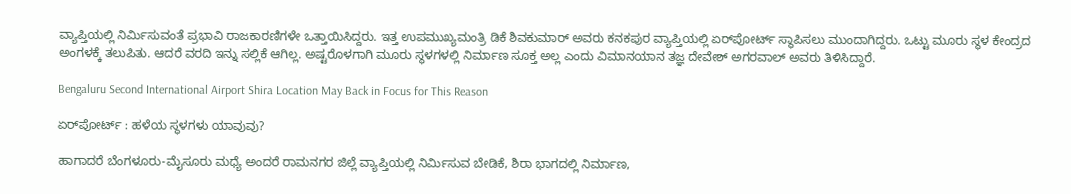ವ್ಯಾಪ್ತಿಯಲ್ಲಿ ನಿರ್ಮಿಸುವಂತೆ ಪ್ರಭಾವಿ ರಾಜಕಾರಣಿಗಳೇ ಒತ್ತಾಯಿಸಿದ್ದರು. ಇತ್ತ ಉಪಮುಖ್ಯಮಂತ್ರಿ ಡಿಕೆ ಶಿವಕುಮಾರ್ ಅವರು ಕನಕಪುರ ವ್ಯಾಪ್ತಿಯಲ್ಲಿ ಏರ್‌ಪೋರ್ಟ್ ಸ್ಥಾಪಿಸಲು ಮುಂದಾಗಿದ್ದರು. ಒಟ್ಟು ಮೂರು ಸ್ಥಳ ಕೇಂದ್ರದ ಅಂಗಳಕ್ಕೆ ತಲುಪಿತು. ಆದರೆ ವರದಿ ಇನ್ನು ಸಲ್ಲಿಕೆ ಆಗಿಲ್ಲ. ಅಷ್ಟರೊಳಗಾಗಿ ಮೂರು ಸ್ಥಳಗಳಲ್ಲಿ ನಿರ್ಮಾಣ ಸೂಕ್ತ ಅಲ್ಲ ಎಂದು ವಿಮಾನಯಾನ ತಜ್ಞ ದೇವೇಶ್ ಅಗರವಾಲ್ ಅವರು ತಿಳಿಸಿದ್ದಾರೆ.

Bengaluru Second International Airport Shira Location May Back in Focus for This Reason

ಏರ್‌ಪೋರ್ಟ್ : ಹಳೆಯ ಸ್ಥಳಗಳು ಯಾವುವು?

ಹಾಗಾದರೆ ಬೆಂಗಳೂರು-ಮೈಸೂರು ಮಧ್ಯೆ ಅಂದರೆ ರಾಮನಗರ ಜಿಲ್ಲೆ ವ್ಯಾಪ್ತಿಯಲ್ಲಿ ನಿರ್ಮಿಸುವ ಬೇಡಿಕೆ, ಶಿರಾ ಭಾಗದಲ್ಲಿ ನಿರ್ಮಾಣ,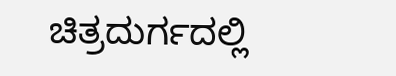ಚಿತ್ರದುರ್ಗದಲ್ಲಿ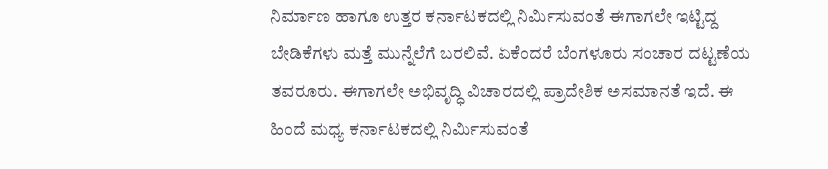ನಿರ್ಮಾಣ ಹಾಗೂ ಉತ್ತರ ಕರ್ನಾಟಕದಲ್ಲಿ ನಿರ್ಮಿಸುವಂತೆ ಈಗಾಗಲೇ ಇಟ್ಟಿದ್ದ ಬೇಡಿಕೆಗಳು ಮತ್ತೆ ಮುನ್ನೆಲೆಗೆ ಬರಲಿವೆ. ಏಕೆಂದರೆ ಬೆಂಗಳೂರು ಸಂಚಾರ ದಟ್ಟಣೆಯ ತವರೂರು. ಈಗಾಗಲೇ ಅಭಿವೃದ್ಧಿ ವಿಚಾರದಲ್ಲಿ ಪ್ರಾದೇಶಿಕ ಅಸಮಾನತೆ ಇದೆ. ಈ ಹಿಂದೆ ಮಧ್ಯ ಕರ್ನಾಟಕದಲ್ಲಿ ನಿರ್ಮಿಸುವಂತೆ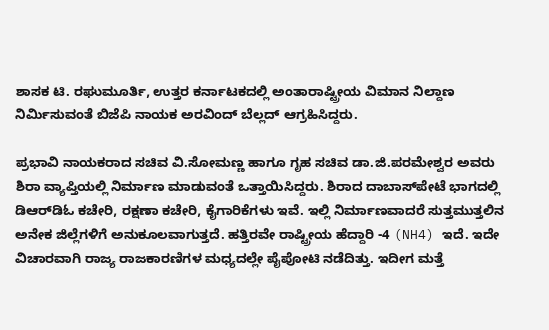ಶಾಸಕ ಟಿ. ರಘುಮೂರ್ತಿ, ಉತ್ತರ ಕರ್ನಾಟಕದಲ್ಲಿ ಅಂತಾರಾಷ್ಟ್ರೀಯ ವಿಮಾನ ನಿಲ್ದಾಣ ನಿರ್ಮಿಸುವಂತೆ ಬಿಜೆಪಿ ನಾಯಕ ಅರವಿಂದ್ ಬೆಲ್ಲದ್ ಆಗ್ರಹಿಸಿದ್ದರು.

ಪ್ರಭಾವಿ ನಾಯಕರಾದ ಸಚಿವ ವಿ.ಸೋಮಣ್ಣ ಹಾಗೂ ಗೃಹ ಸಚಿವ ಡಾ.ಜಿ.ಪರಮೇಶ್ವರ ಅವರು ಶಿರಾ ವ್ಯಾಪ್ತಿಯಲ್ಲಿ ನಿರ್ಮಾಣ ಮಾಡುವಂತೆ ಒತ್ತಾಯಿಸಿದ್ದರು. ಶಿರಾದ ದಾಬಾಸ್‌ಪೇಟೆ ಭಾಗದಲ್ಲಿ ಡಿಆರ್‌ಡಿಓ ಕಚೇರಿ, ರಕ್ಷಣಾ ಕಚೇರಿ, ಕೈಗಾರಿಕೆಗಳು ಇವೆ. ಇಲ್ಲಿ ನಿರ್ಮಾಣವಾದರೆ ಸುತ್ತಮುತ್ತಲಿನ ಅನೇಕ ಜಿಲ್ಲೆಗಳಿಗೆ ಅನುಕೂಲವಾಗುತ್ತದೆ. ಹತ್ತಿರವೇ ರಾಷ್ಟ್ರೀಯ ಹೆದ್ದಾರಿ -4 (NH4) ಇದೆ. ಇದೇ ವಿಚಾರವಾಗಿ ರಾಜ್ಯ ರಾಜಕಾರಣಿಗಳ ಮಧ್ಯದಲ್ಲೇ ಪೈಪೋಟಿ ನಡೆದಿತ್ತು. ಇದೀಗ ಮತ್ತೆ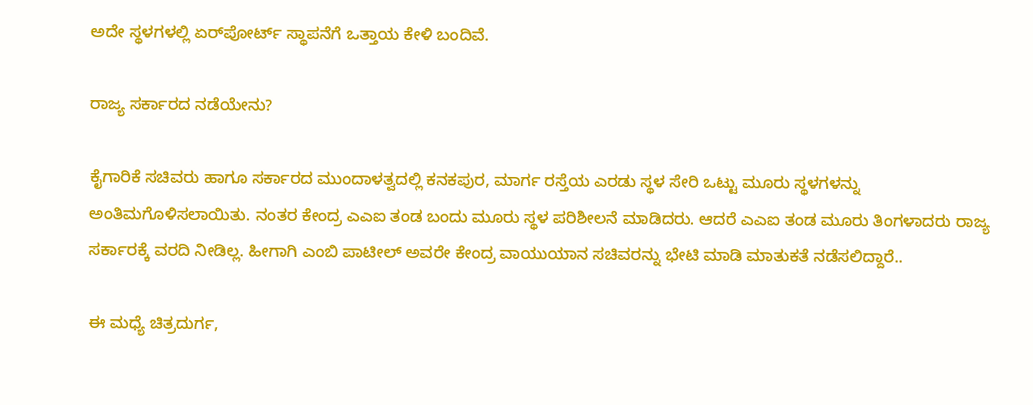ಅದೇ ಸ್ಥಳಗಳಲ್ಲಿ ಏರ್‌ಪೋರ್ಟ್ ಸ್ಥಾಪನೆಗೆ ಒತ್ತಾಯ ಕೇಳಿ ಬಂದಿವೆ.

ರಾಜ್ಯ ಸರ್ಕಾರದ ನಡೆಯೇನು?

ಕೈಗಾರಿಕೆ ಸಚಿವರು ಹಾಗೂ ಸರ್ಕಾರದ ಮುಂದಾಳತ್ವದಲ್ಲಿ ಕನಕಪುರ, ಮಾರ್ಗ ರಸ್ತೆಯ ಎರಡು ಸ್ಥಳ ಸೇರಿ ಒಟ್ಟು ಮೂರು ಸ್ಥಳಗಳನ್ನು ಅಂತಿಮಗೊಳಿಸಲಾಯಿತು. ನಂತರ ಕೇಂದ್ರ ಎಎಐ ತಂಡ ಬಂದು ಮೂರು ಸ್ಥಳ ಪರಿಶೀಲನೆ ಮಾಡಿದರು. ಆದರೆ ಎಎಐ ತಂಡ ಮೂರು ತಿಂಗಳಾದರು ರಾಜ್ಯ ಸರ್ಕಾರಕ್ಕೆ ವರದಿ ನೀಡಿಲ್ಲ. ಹೀಗಾಗಿ ಎಂಬಿ ಪಾಟೀಲ್ ಅವರೇ ಕೇಂದ್ರ ವಾಯುಯಾನ ಸಚಿವರನ್ನು ಭೇಟಿ ಮಾಡಿ ಮಾತುಕತೆ ನಡೆಸಲಿದ್ದಾರೆ..

ಈ ಮಧ್ಯೆ ಚಿತ್ರದುರ್ಗ,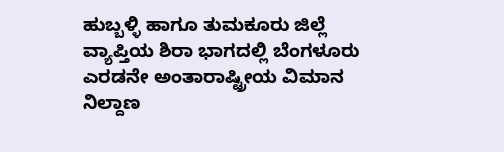ಹುಬ್ಬಳ್ಳಿ ಹಾಗೂ ತುಮಕೂರು ಜಿಲ್ಲೆ ವ್ಯಾಪ್ತಿಯ ಶಿರಾ ಭಾಗದಲ್ಲಿ ಬೆಂಗಳೂರು ಎರಡನೇ ಅಂತಾರಾಷ್ಟ್ರೀಯ ವಿಮಾನ ನಿಲ್ದಾಣ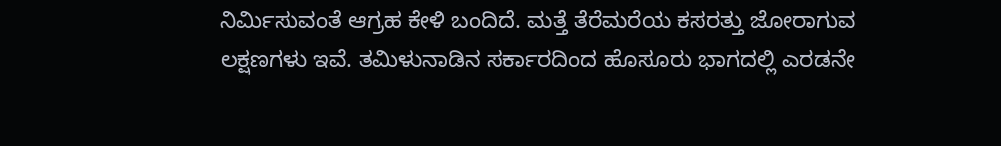ನಿರ್ಮಿಸುವಂತೆ ಆಗ್ರಹ ಕೇಳಿ ಬಂದಿದೆ. ಮತ್ತೆ ತೆರೆಮರೆಯ ಕಸರತ್ತು ಜೋರಾಗುವ ಲಕ್ಷಣಗಳು ಇವೆ. ತಮಿಳುನಾಡಿನ ಸರ್ಕಾರದಿಂದ ಹೊಸೂರು ಭಾಗದಲ್ಲಿ ಎರಡನೇ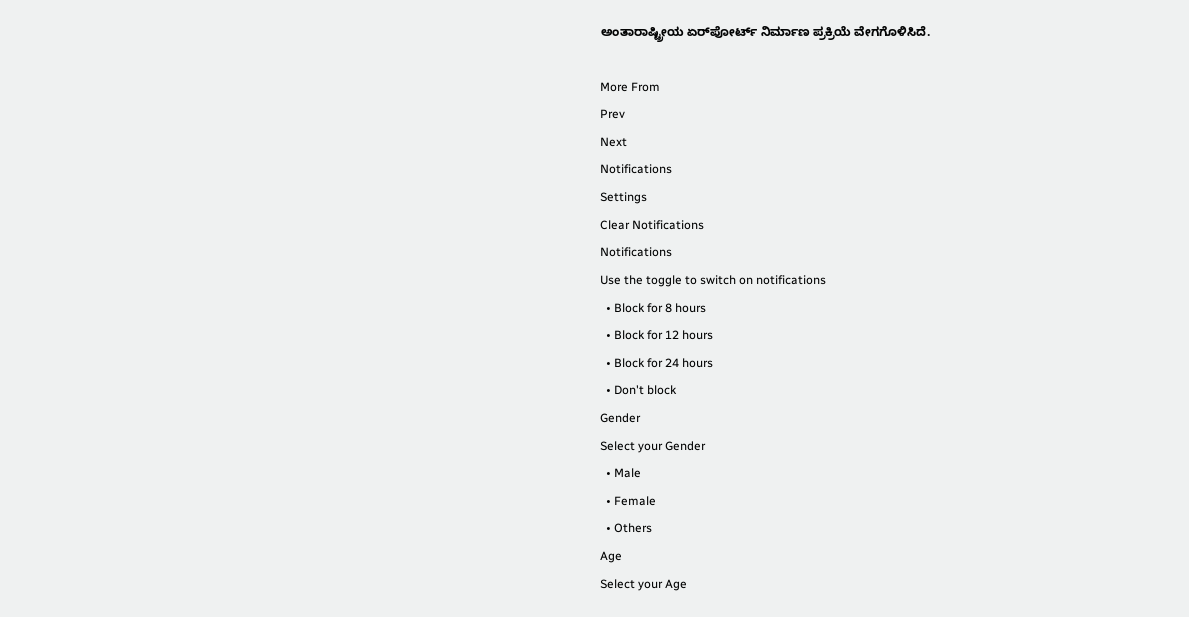ಅಂತಾರಾಷ್ಟ್ರೀಯ ಏರ್‌ಪೋರ್ಟ್ ನಿರ್ಮಾಣ ಪ್ರಕ್ರಿಯೆ ವೇಗಗೊಳಿಸಿದೆ.

More From
Prev
Next
Notifications
Settings
Clear Notifications
Notifications
Use the toggle to switch on notifications
  • Block for 8 hours
  • Block for 12 hours
  • Block for 24 hours
  • Don't block
Gender
Select your Gender
  • Male
  • Female
  • Others
Age
Select your Age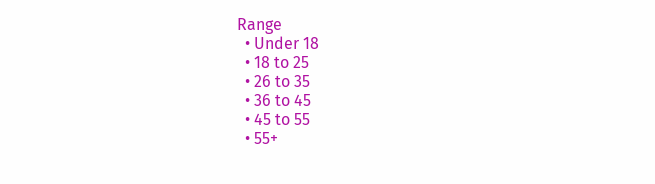Range
  • Under 18
  • 18 to 25
  • 26 to 35
  • 36 to 45
  • 45 to 55
  • 55+